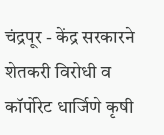चंद्रपूर - केंद्र सरकारने शेतकरी विरोधी व कॉर्पोरेट धार्जिणे कृषी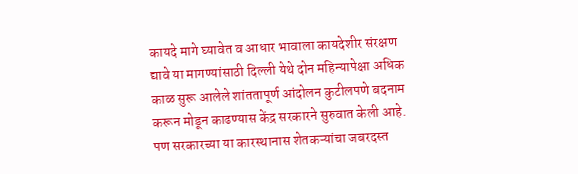कायदे मागे घ्यावेत व आधार भावाला कायदेशीर संरक्षण द्यावे या मागण्यांसाठी दिल्ली येथे दोन महिन्यापेक्षा अधिक काळ सुरू आलेले शांततापूर्ण आंदोलन कुटीलपणे बदनाम करून मोडून काढण्यास केंद्र सरकारने सुरुवात केली आहे. पण सरकारच्या या कारस्थानास शेतकऱ्यांचा जबरदस्त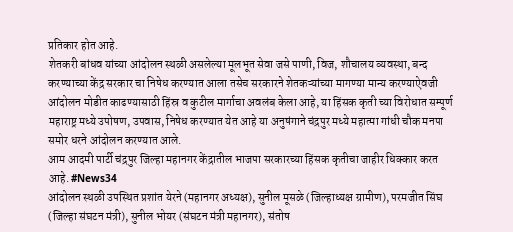प्रतिकार होत आहे.
शेतकरी बांधव यांच्या आंदोलन स्थळी असलेल्या मूलभूत सेवा जसे पाणी, विज, शौचालय व्यवस्था, बन्द करण्याच्या केंद्र सरकार चा निषेध करण्यात आला तसेच सरकारने शेतकऱ्यांच्या मागण्या मान्य करण्याऐवजी आंदोलन मोडीत काढण्यासाठी हिंस्र व कुटील मार्गाचा अवलंब केला आहे, या हिंसक कृती च्या विरोधात सम्पूर्ण महाराष्ट्र मध्ये उपोषण, उपवास, निषेध करण्यात येत आहे या अनुषंगाने चंद्रपुर मध्ये महात्मा गांधी चौक मनपा समोर धरने आंदोलन करण्यात आले.
आम आदमी पार्टी चंद्रपुर जिल्हा महानगर केंद्रातील भाजपा सरकारच्या हिंसक कृतीचा जाहीर धिक्कार करत आहे. #News34
आंदोलन स्थळी उपस्थित प्रशांत येरने (महानगर अध्यक्ष), सुनील मूसळे (जिल्हाध्यक्ष ग्रामीण), परमजीत सिंघ (जिल्हा संघटन मंत्री), सुनील भोयर (संघटन मंत्री महानगर), संतोष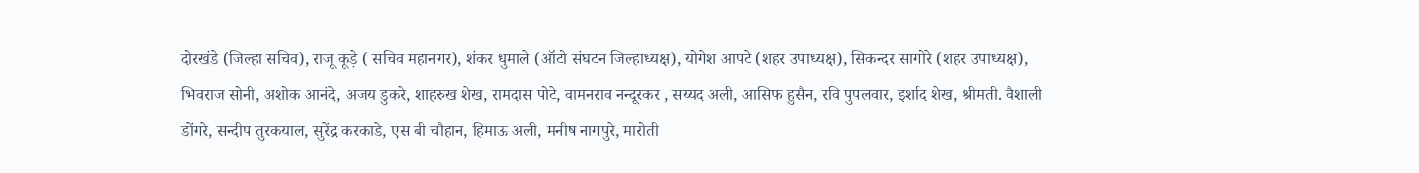दोरखंडे (जिल्हा सचिव), राजू कूड़े ( सचिव महानगर), शंकर धुमाले (ऑटो संघटन जिल्हाध्यक्ष), योगेश आपटे (शहर उपाध्यक्ष), सिकन्दर सागोरे (शहर उपाध्यक्ष), भिवराज सोनी, अशोक आनंदे, अजय डुकरे, शाहरुख शेख, रामदास पोटे, वामनराव नन्दूरकर , सय्यद अली, आसिफ हुसैन, रवि पुपलवार, इर्शाद शेख, श्रीमती. वैशाली डोंगरे, सन्दीप तुरकयाल, सुरेंद्र करकाडे, एस बी चौहान, हिमाऊ अली, मनीष नागपुरे, मारोती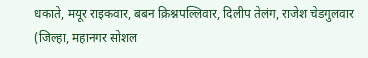धकाते, मयूर राइकवार, बबन क्रिश्नपल्लिवार, दिलीप तेलंग, राजेश चेडगुलवार (जिल्हा, महानगर सोशल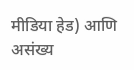मीडिया हेड) आणि असंख्य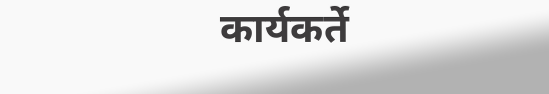कार्यकर्ते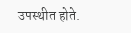उपस्थीत होते.